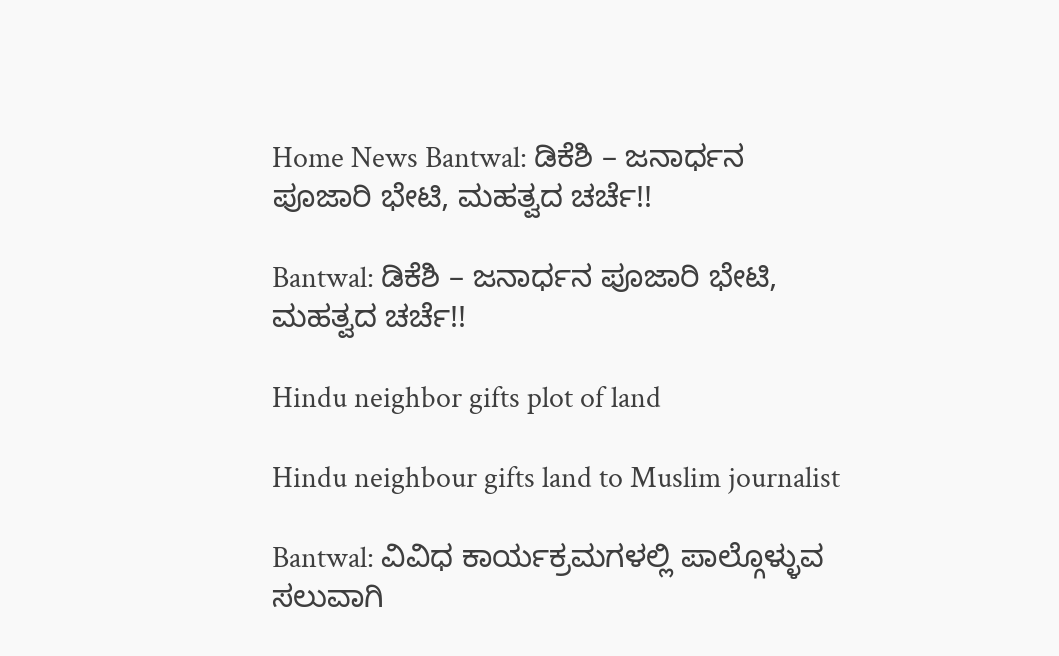Home News Bantwal: ಡಿಕೆಶಿ – ಜನಾರ್ಧನ ಪೂಜಾರಿ ಭೇಟಿ, ಮಹತ್ವದ ಚರ್ಚೆ!!

Bantwal: ಡಿಕೆಶಿ – ಜನಾರ್ಧನ ಪೂಜಾರಿ ಭೇಟಿ, ಮಹತ್ವದ ಚರ್ಚೆ!!

Hindu neighbor gifts plot of land

Hindu neighbour gifts land to Muslim journalist

Bantwal: ವಿವಿಧ ಕಾರ್ಯಕ್ರಮಗಳಲ್ಲಿ ಪಾಲ್ಗೊಳ್ಳುವ ಸಲುವಾಗಿ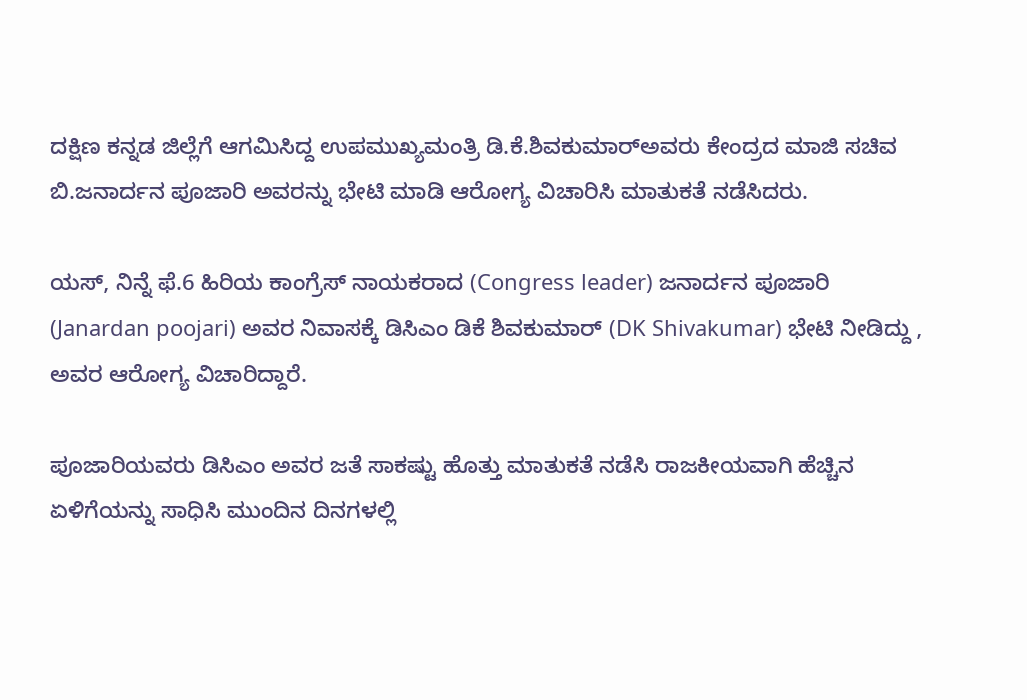ದಕ್ಷಿಣ ಕನ್ನಡ ಜಿಲ್ಲೆಗೆ ಆಗಮಿಸಿದ್ದ ಉಪಮುಖ್ಯಮಂತ್ರಿ ಡಿ.ಕೆ.ಶಿವಕುಮಾರ್‌ಅವರು ಕೇಂದ್ರದ ಮಾಜಿ ಸಚಿವ ಬಿ.ಜನಾರ್ದನ ಪೂಜಾರಿ ಅವರನ್ನು ಭೇಟಿ ಮಾಡಿ ಆರೋಗ್ಯ ವಿಚಾರಿಸಿ ಮಾತುಕತೆ ನಡೆಸಿದರು.

ಯಸ್, ನಿನ್ನೆ ಫೆ.6 ಹಿರಿಯ ಕಾಂಗ್ರೆಸ್‌ ನಾಯಕರಾದ (Congress leader) ಜನಾರ್ದನ ಪೂಜಾರಿ (Janardan poojari) ಅವರ ನಿವಾಸಕ್ಕೆ ಡಿಸಿಎಂ ಡಿಕೆ ಶಿವಕುಮಾರ್ (DK Shivakumar) ಭೇಟಿ ನೀಡಿದ್ದು , ಅವರ ಆರೋಗ್ಯ ವಿಚಾರಿದ್ದಾರೆ.

ಪೂಜಾರಿಯವರು ಡಿಸಿಎಂ ಅವರ ಜತೆ ಸಾಕಷ್ಟು ಹೊತ್ತು ಮಾತುಕತೆ ನಡೆಸಿ ರಾಜಕೀಯವಾಗಿ ಹೆಚ್ಚಿನ ಏಳಿಗೆಯನ್ನು ಸಾಧಿಸಿ ಮುಂದಿನ ದಿನಗಳಲ್ಲಿ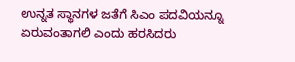ಉನ್ನತ ಸ್ಥಾನಗಳ ಜತೆಗೆ ಸಿಎಂ ಪದವಿಯನ್ನೂ ಏರುವಂತಾಗಲಿ ಎಂದು ಹರಸಿದರು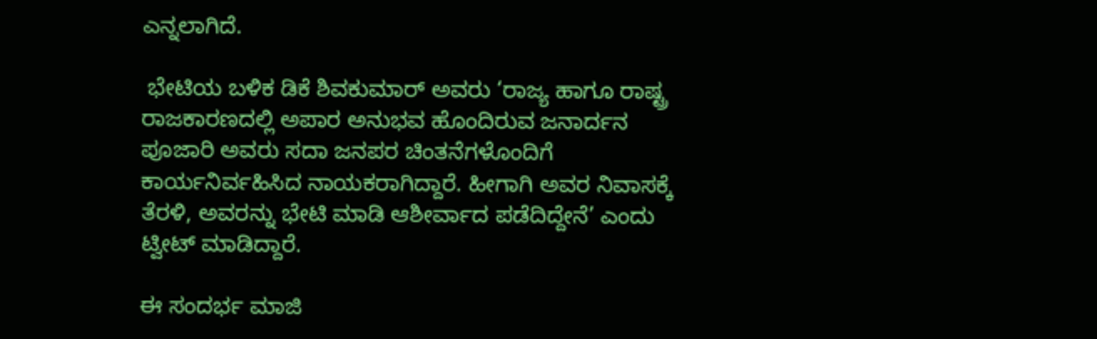ಎನ್ನಲಾಗಿದೆ.

 ಭೇಟಿಯ ಬಳಿಕ ಡಿಕೆ ಶಿವಕುಮಾರ್ ಅವರು ‘ರಾಜ್ಯ ಹಾಗೂ ರಾಷ್ಟ್ರ ರಾಜಕಾರಣದಲ್ಲಿ ಅಪಾರ ಅನುಭವ ಹೊಂದಿರುವ ಜನಾರ್ದನ ಪೂಜಾರಿ ಅವರು ಸದಾ ಜನಪರ ಚಿಂತನೆಗಳೊಂದಿಗೆ ಕಾರ್ಯನಿರ್ವಹಿಸಿದ ನಾಯಕರಾಗಿದ್ದಾರೆ. ಹೀಗಾಗಿ ಅವರ ನಿವಾಸಕ್ಕೆ ತೆರಳಿ, ಅವರನ್ನು ಭೇಟಿ ಮಾಡಿ ಆಶೀರ್ವಾದ ಪಡೆದಿದ್ದೇನೆ’ ಎಂದು ಟ್ವೀಟ್ ಮಾಡಿದ್ದಾರೆ.

ಈ ಸಂದರ್ಭ ಮಾಜಿ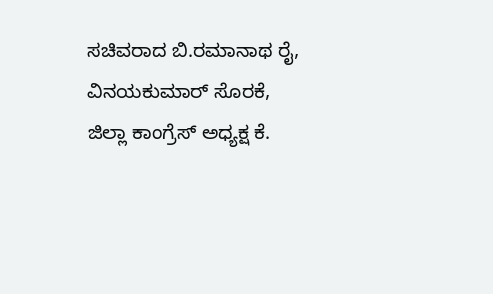ಸಚಿವರಾದ ಬಿ.ರಮಾನಾಥ ರೈ, ವಿನಯಕುಮಾರ್‌ ಸೊರಕೆ, ಜಿಲ್ಲಾ ಕಾಂಗ್ರೆಸ್‌ ಅಧ್ಯಕ್ಷ ಕೆ.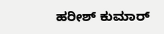ಹರೀಶ್‌ ಕುಮಾರ್‌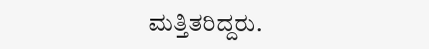ಮತ್ತಿತರಿದ್ದರು.